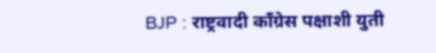BJP : राष्ट्रवादी काँग्रेस पक्षाशी युती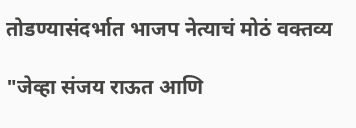तोडण्यासंदर्भात भाजप नेत्याचं मोठं वक्तव्य

"जेव्हा संजय राऊत आणि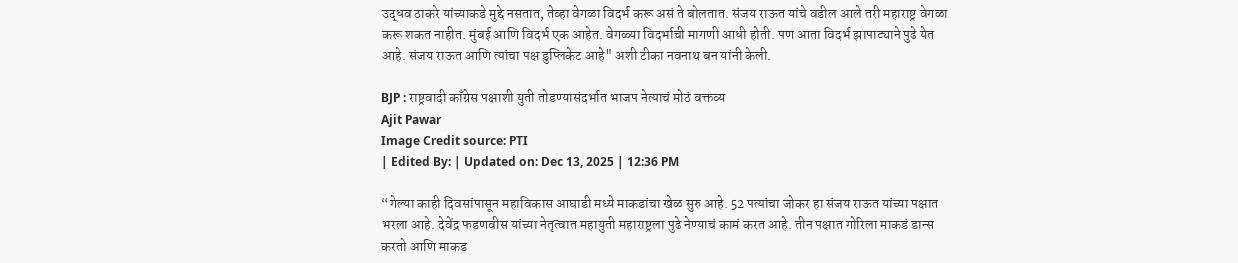उद्धव ठाकरे यांच्याकडे मुद्दे नसतात, तेव्हा वेगळा विदर्भ करू असं ते बोलतात. संजय राऊत यांचे वडील आले तरी महाराष्ट्र वेगळा करू शकत नाहीत. मुंबई आणि विदर्भ एक आहेत. वेगळ्या विदर्भाची मागणी आधी होती. पण आता विदर्भ झापाट्याने पुढे येत आहे. संजय राऊत आणि त्यांचा पक्ष डुप्लिकेट आहे" अशी टीका नवनाथ बन यांनी केली.

BJP : राष्ट्रवादी काँग्रेस पक्षाशी युती तोडण्यासंदर्भात भाजप नेत्याचं मोठं वक्तव्य
Ajit Pawar
Image Credit source: PTI
| Edited By: | Updated on: Dec 13, 2025 | 12:36 PM

“गेल्या काही दिवसांपासून महाविकास आघाडी मध्ये माकडांचा खेळ सुरु आहे. 52 पत्यांचा जोकर हा संजय राऊत यांच्या पक्षात भरला आहे. देवेंद्र फडणवीस यांच्या नेतृत्वात महायुती महाराष्ट्रला पुढे नेण्याचं कामं करत आहे. तीन पक्षात गोरिला माकडं डान्स करतो आणि माकड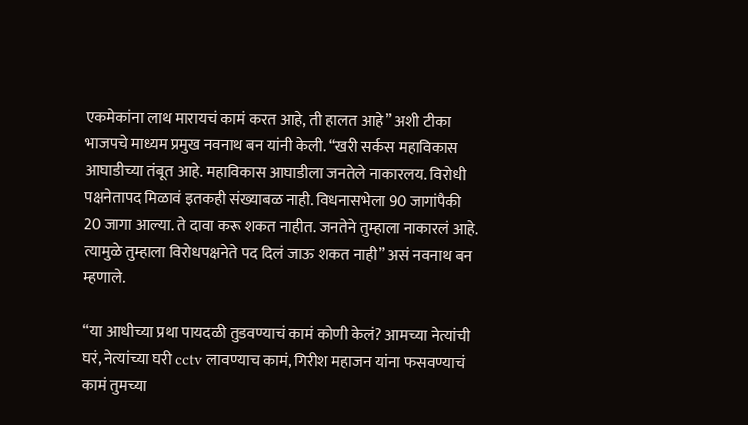एकमेकांना लाथ मारायचं कामं करत आहे, ती हालत आहे” अशी टीका भाजपचे माध्यम प्रमुख नवनाथ बन यांनी केली. “खरी सर्कस महाविकास आघाडीच्या तंबूत आहे. महाविकास आघाडीला जनतेले नाकारलय. विरोधी पक्षनेतापद मिळावं इतकही संख्याबळ नाही. विधनासभेला 90 जागांपैकी 20 जागा आल्या. ते दावा करू शकत नाहीत. जनतेने तुम्हाला नाकारलं आहे. त्यामुळे तुम्हाला विरोधपक्षनेते पद दिलं जाऊ शकत नाही” असं नवनाथ बन म्हणाले.

“या आधीच्या प्रथा पायदळी तुडवण्याचं कामं कोणी केलं? आमच्या नेत्यांची घरं, नेत्यांच्या घरी cctv लावण्याच कामं, गिरीश महाजन यांना फसवण्याचं कामं तुमच्या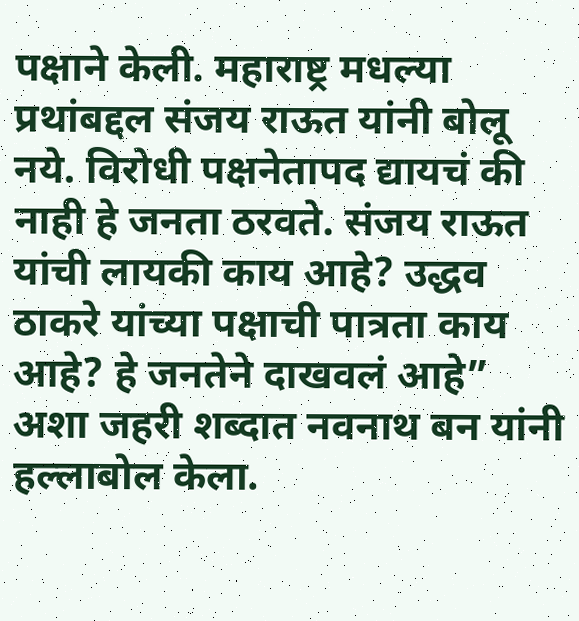पक्षाने केली. महाराष्ट्र मधल्या प्रथांबद्दल संजय राऊत यांनी बोलू नये. विरोधी पक्षनेतापद द्यायचं की नाही हे जनता ठरवते. संजय राऊत यांची लायकी काय आहे? उद्धव ठाकरे यांच्या पक्षाची पात्रता काय आहे? हे जनतेने दाखवलं आहे” अशा जहरी शब्दात नवनाथ बन यांनी हल्लाबोल केला.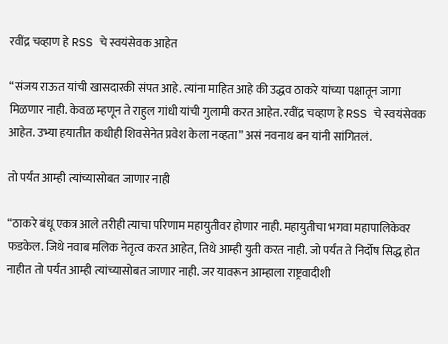रवींद्र चव्हाण हे RSS चे स्वयंसेवक आहेत

“संजय राऊत यांची खासदारकी संपत आहे. त्यांना माहित आहे की उद्धव ठाकरे यांच्या पक्षातून जागा मिळणार नाही. केवळ म्हणून ते राहुल गांधी यांची गुलामी करत आहेत. रवींद्र चव्हाण हे RSS चे स्वयंसेवक आहेत. उभ्या हयातीत कधीही शिवसेनेत प्रवेश केला नव्हता” असं नवनाथ बन यांनी सांगितलं.

तो पर्यंत आम्ही त्यांच्यासोबत जाणार नाही

“ठाकरे बंधू एकत्र आले तरीही त्याचा परिणाम महायुतीवर होणार नाही. महायुतीचा भगवा महापालिकेवर फडकेल. जिथे नवाब मलिक नेतृत्व करत आहेत, तिथे आम्ही युती करत नाही. जो पर्यंत ते निर्दोष सिद्ध होत नाहीत तो पर्यंत आम्ही त्यांच्यासोबत जाणार नाही. जर यावरून आम्हाला राष्ट्रवादीशी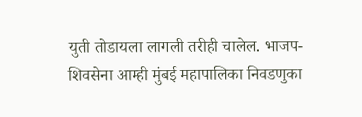युती तोडायला लागली तरीही चालेल. भाजप-शिवसेना आम्ही मुंबई महापालिका निवडणुका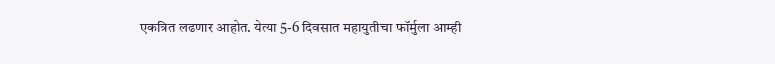एकत्रित लढणार आहोत. येत्या 5-6 दिवसात महायुतीचा फॉर्मुला आम्ही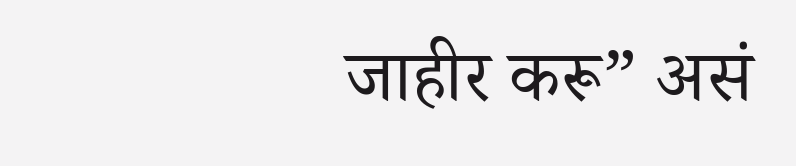जाहीर करू” असं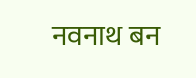नवनाथ बन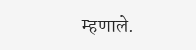म्हणाले.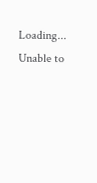Loading...
Unable to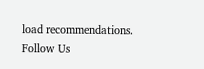load recommendations.
Follow Us